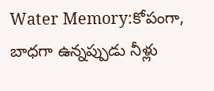Water Memory:కోపంగా, బాధగా ఉన్నప్పుడు నీళ్లు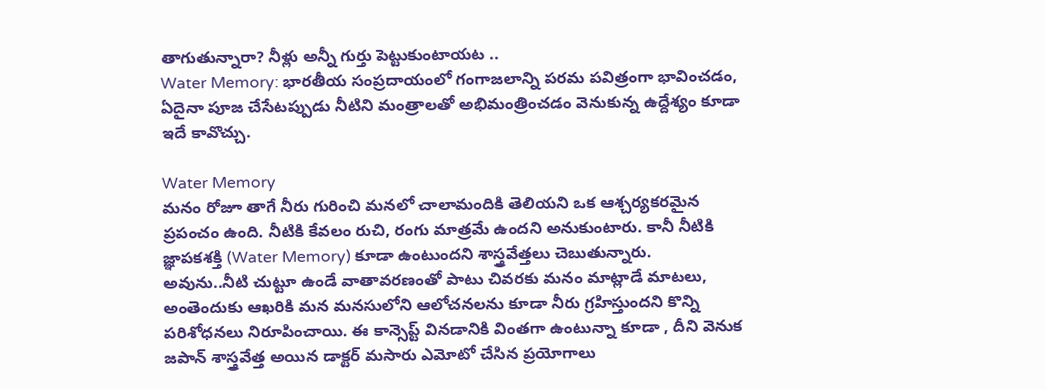తాగుతున్నారా? నీళ్లు అన్నీ గుర్తు పెట్టుకుంటాయట ..
Water Memory: భారతీయ సంప్రదాయంలో గంగాజలాన్ని పరమ పవిత్రంగా భావించడం, ఏదైనా పూజ చేసేటప్పుడు నీటిని మంత్రాలతో అభిమంత్రించడం వెనుకున్న ఉద్దేశ్యం కూడా ఇదే కావొచ్చు.

Water Memory
మనం రోజూ తాగే నీరు గురించి మనలో చాలామందికి తెలియని ఒక ఆశ్చర్యకరమైన ప్రపంచం ఉంది. నీటికి కేవలం రుచి, రంగు మాత్రమే ఉందని అనుకుంటారు. కానీ నీటికి జ్ఞాపకశక్తి (Water Memory) కూడా ఉంటుందని శాస్త్రవేత్తలు చెబుతున్నారు.
అవును..నీటి చుట్టూ ఉండే వాతావరణంతో పాటు చివరకు మనం మాట్లాడే మాటలు, అంతెందుకు ఆఖరికి మన మనసులోని ఆలోచనలను కూడా నీరు గ్రహిస్తుందని కొన్ని పరిశోధనలు నిరూపించాయి. ఈ కాన్సెప్ట్ వినడానికి వింతగా ఉంటున్నా కూడా , దీని వెనుక జపాన్ శాస్త్రవేత్త అయిన డాక్టర్ మసారు ఎమోటో చేసిన ప్రయోగాలు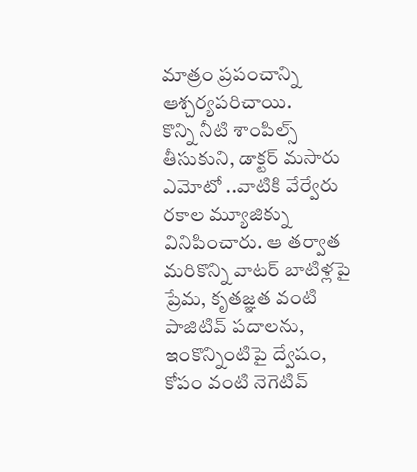మాత్రం ప్రపంచాన్ని ఆశ్చర్యపరిచాయి.
కొన్ని నీటి శాంపిల్స్ తీసుకుని, డాక్టర్ మసారు ఎమోటో ..వాటికి వేర్వేరు రకాల మ్యూజిక్ను వినిపించారు. ఆ తర్వాత మరికొన్ని వాటర్ బాటిళ్లపై ప్రేమ, కృతజ్ఞత వంటి పాజిటివ్ పదాలను, ఇంకొన్నింటిపై ద్వేషం, కోపం వంటి నెగెటివ్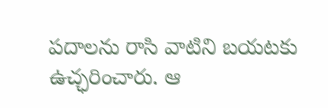పదాలను రాసి వాటిని బయటకు ఉచ్ఛరించారు. ఆ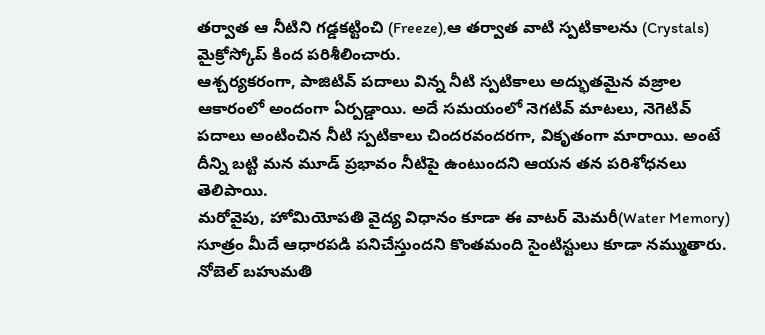తర్వాత ఆ నీటిని గడ్డకట్టించి (Freeze),ఆ తర్వాత వాటి స్పటికాలను (Crystals) మైక్రోస్కోప్ కింద పరిశీలించారు.
ఆశ్చర్యకరంగా, పాజిటివ్ పదాలు విన్న నీటి స్పటికాలు అద్భుతమైన వజ్రాల ఆకారంలో అందంగా ఏర్పడ్డాయి. అదే సమయంలో నెగటివ్ మాటలు, నెగెటివ్ పదాలు అంటించిన నీటి స్పటికాలు చిందరవందరగా, వికృతంగా మారాయి. అంటే దీన్ని బట్టి మన మూడ్ ప్రభావం నీటిపై ఉంటుందని ఆయన తన పరిశోధనలు తెలిపాయి.
మరోవైపు, హోమియోపతి వైద్య విధానం కూడా ఈ వాటర్ మెమరీ(Water Memory) సూత్రం మీదే ఆధారపడి పనిచేస్తుందని కొంతమంది సైంటిస్టులు కూడా నమ్ముతారు. నోబెల్ బహుమతి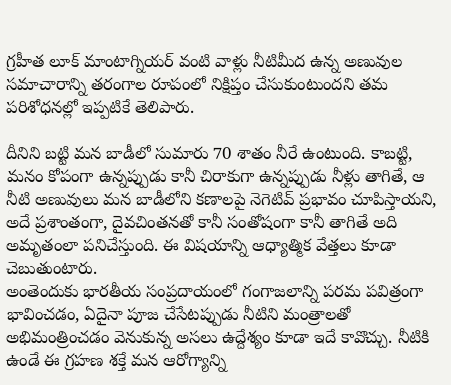గ్రహీత లూక్ మాంటాగ్నియర్ వంటి వాళ్లు నీటిమీద ఉన్న అణువుల సమాచారాన్ని తరంగాల రూపంలో నిక్షిప్తం చేసుకుంటుందని తమ పరిశోధనల్లో ఇప్పటికే తెలిపారు.

దీనిని బట్టి మన బాడీలో సుమారు 70 శాతం నీరే ఉంటుంది. కాబట్టి, మనం కోపంగా ఉన్నప్పుడు కానీ చిరాకుగా ఉన్నప్పుడు నీళ్లు తాగితే, ఆ నీటి అణువులు మన బాడీలోని కణాలపై నెగెటివ్ ప్రభావం చూపిస్తాయని, అదే ప్రశాంతంగా, దైవచింతనతో కానీ సంతోషంగా కానీ తాగితే అది అమృతంలా పనిచేస్తుంది. ఈ విషయాన్ని ఆధ్యాత్మిక వేత్తలు కూడా చెబుతుంటారు.
అంతెందుకు భారతీయ సంప్రదాయంలో గంగాజలాన్ని పరమ పవిత్రంగా భావించడం, ఏదైనా పూజ చేసేటప్పుడు నీటిని మంత్రాలతో అభిమంత్రించడం వెనుకున్న అసలు ఉద్దేశ్యం కూడా ఇదే కావొచ్చు. నీటికి ఉండే ఈ గ్రహణ శక్తే మన ఆరోగ్యాన్ని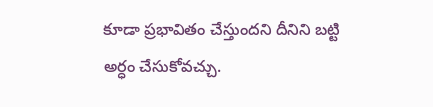కూడా ప్రభావితం చేస్తుందని దీనిని బట్టి అర్ధం చేసుకోవచ్చు.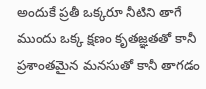అందుకే ప్రతీ ఒక్కరూ నీటిని తాగే ముందు ఒక్క క్షణం కృతజ్ఞతతో కానీ ప్రశాంతమైన మనసుతో కానీ తాగడం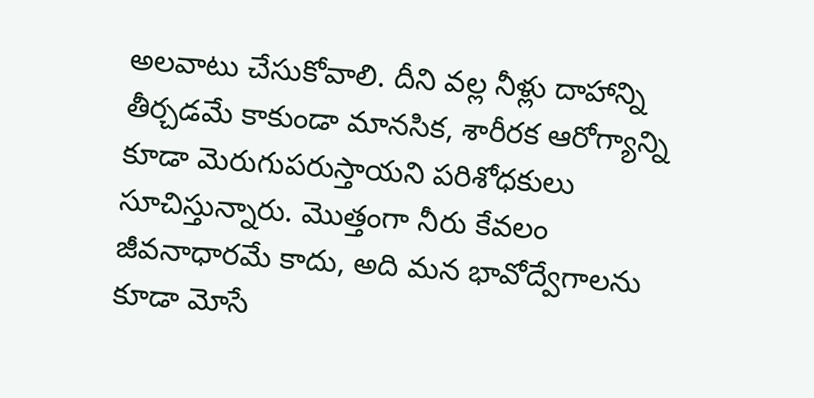అలవాటు చేసుకోవాలి. దీని వల్ల నీళ్లు దాహాన్ని తీర్చడమే కాకుండా మానసిక, శారీరక ఆరోగ్యాన్ని కూడా మెరుగుపరుస్తాయని పరిశోధకులు సూచిస్తున్నారు. మొత్తంగా నీరు కేవలం జీవనాధారమే కాదు, అది మన భావోద్వేగాలను కూడా మోసే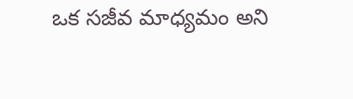ఒక సజీవ మాధ్యమం అని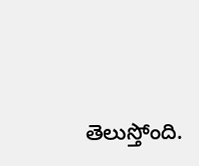తెలుస్తోంది.